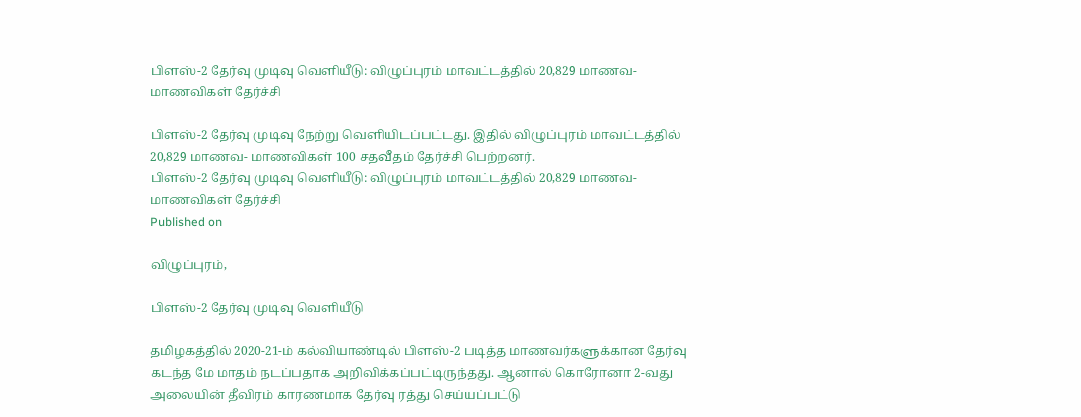பிளஸ்-2 தேர்வு முடிவு வெளியீடு: விழுப்புரம் மாவட்டத்தில் 20,829 மாணவ- மாணவிகள் தேர்ச்சி

பிளஸ்-2 தேர்வு முடிவு நேற்று வெளியிடப்பட்டது. இதில் விழுப்புரம் மாவட்டத்தில் 20,829 மாணவ- மாணவிகள் 100 சதவீதம் தேர்ச்சி பெற்றனர்.
பிளஸ்-2 தேர்வு முடிவு வெளியீடு: விழுப்புரம் மாவட்டத்தில் 20,829 மாணவ- மாணவிகள் தேர்ச்சி
Published on

விழுப்புரம்,

பிளஸ்-2 தேர்வு முடிவு வெளியீடு

தமிழகத்தில் 2020-21-ம் கல்வியாண்டில் பிளஸ்-2 படித்த மாணவர்களுக்கான தேர்வு கடந்த மே மாதம் நடப்பதாக அறிவிக்கப்பட்டிருந்தது. ஆனால் கொரோனா 2-வது அலையின் தீவிரம் காரணமாக தேர்வு ரத்து செய்யப்பட்டு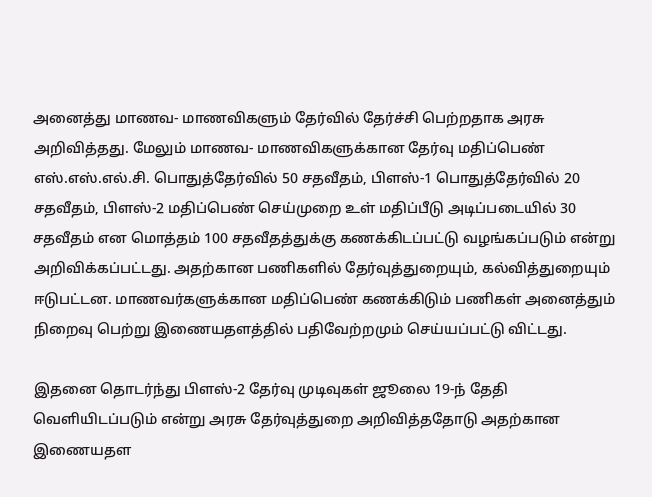அனைத்து மாணவ- மாணவிகளும் தேர்வில் தேர்ச்சி பெற்றதாக அரசு அறிவித்தது. மேலும் மாணவ- மாணவிகளுக்கான தேர்வு மதிப்பெண் எஸ்.எஸ்.எல்.சி. பொதுத்தேர்வில் 50 சதவீதம், பிளஸ்-1 பொதுத்தேர்வில் 20 சதவீதம், பிளஸ்-2 மதிப்பெண் செய்முறை உள் மதிப்பீடு அடிப்படையில் 30 சதவீதம் என மொத்தம் 100 சதவீதத்துக்கு கணக்கிடப்பட்டு வழங்கப்படும் என்று அறிவிக்கப்பட்டது. அதற்கான பணிகளில் தேர்வுத்துறையும், கல்வித்துறையும் ஈடுபட்டன. மாணவர்களுக்கான மதிப்பெண் கணக்கிடும் பணிகள் அனைத்தும் நிறைவு பெற்று இணையதளத்தில் பதிவேற்றமும் செய்யப்பட்டு விட்டது.

இதனை தொடர்ந்து பிளஸ்-2 தேர்வு முடிவுகள் ஜூலை 19-ந் தேதி வெளியிடப்படும் என்று அரசு தேர்வுத்துறை அறிவித்ததோடு அதற்கான இணையதள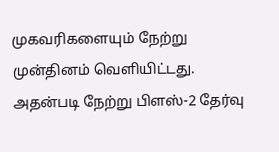முகவரிகளையும் நேற்று முன்தினம் வெளியிட்டது. அதன்படி நேற்று பிளஸ்-2 தேர்வு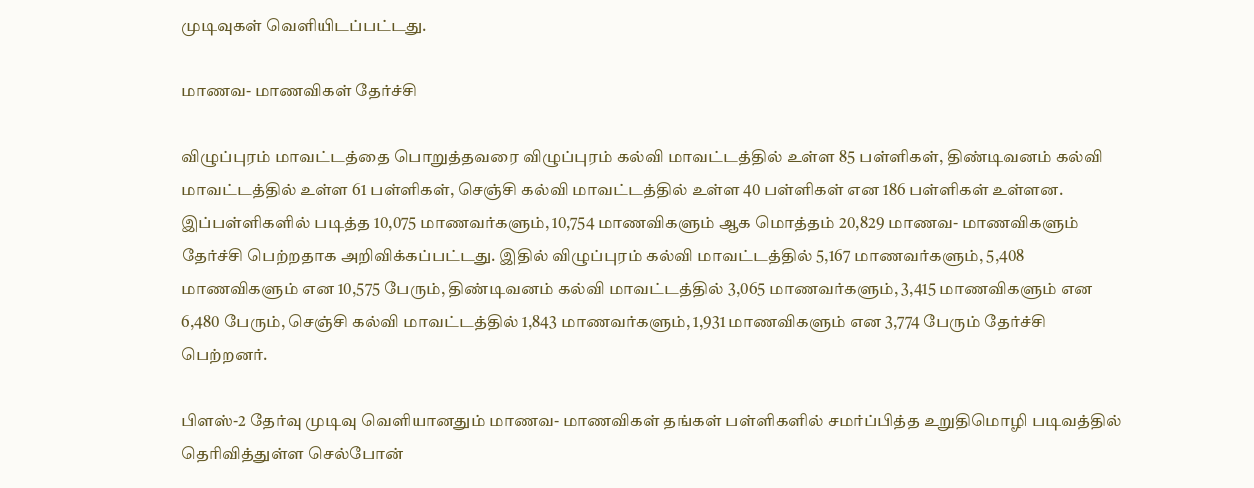முடிவுகள் வெளியிடப்பட்டது.

மாணவ- மாணவிகள் தேர்ச்சி

விழுப்புரம் மாவட்டத்தை பொறுத்தவரை விழுப்புரம் கல்வி மாவட்டத்தில் உள்ள 85 பள்ளிகள், திண்டிவனம் கல்வி மாவட்டத்தில் உள்ள 61 பள்ளிகள், செஞ்சி கல்வி மாவட்டத்தில் உள்ள 40 பள்ளிகள் என 186 பள்ளிகள் உள்ளன. இப்பள்ளிகளில் படித்த 10,075 மாணவர்களும், 10,754 மாணவிகளும் ஆக மொத்தம் 20,829 மாணவ- மாணவிகளும் தேர்ச்சி பெற்றதாக அறிவிக்கப்பட்டது. இதில் விழுப்புரம் கல்வி மாவட்டத்தில் 5,167 மாணவர்களும், 5,408 மாணவிகளும் என 10,575 பேரும், திண்டிவனம் கல்வி மாவட்டத்தில் 3,065 மாணவர்களும், 3,415 மாணவிகளும் என 6,480 பேரும், செஞ்சி கல்வி மாவட்டத்தில் 1,843 மாணவர்களும், 1,931 மாணவிகளும் என 3,774 பேரும் தேர்ச்சி பெற்றனர்.

பிளஸ்-2 தேர்வு முடிவு வெளியானதும் மாணவ- மாணவிகள் தங்கள் பள்ளிகளில் சமர்ப்பித்த உறுதிமொழி படிவத்தில் தெரிவித்துள்ள செல்போன்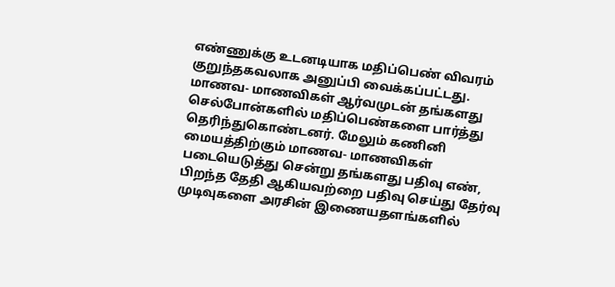எண்ணுக்கு உடனடியாக மதிப்பெண் விவரம் குறுந்தகவலாக அனுப்பி வைக்கப்பட்டது. மாணவ- மாணவிகள் ஆர்வமுடன் தங்களது செல்போன்களில் மதிப்பெண்களை பார்த்து தெரிந்துகொண்டனர். மேலும் கணினி மையத்திற்கும் மாணவ- மாணவிகள் படையெடுத்து சென்று தங்களது பதிவு எண், பிறந்த தேதி ஆகியவற்றை பதிவு செய்து தேர்வு முடிவுகளை அரசின் இணையதளங்களில்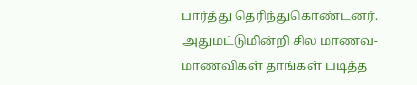பார்த்து தெரிந்துகொண்டனர். அதுமட்டுமின்றி சில மாணவ- மாணவிகள் தாங்கள் படித்த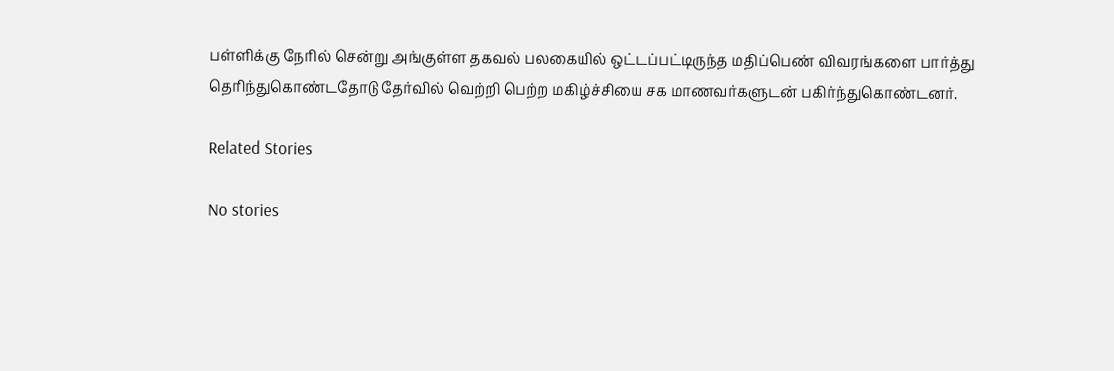பள்ளிக்கு நேரில் சென்று அங்குள்ள தகவல் பலகையில் ஒட்டப்பட்டிருந்த மதிப்பெண் விவரங்களை பார்த்து தெரிந்துகொண்டதோடு தேர்வில் வெற்றி பெற்ற மகிழ்ச்சியை சக மாணவர்களுடன் பகிர்ந்துகொண்டனர்.

Related Stories

No stories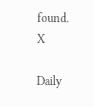found.
X

Daily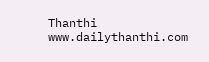Thanthi
www.dailythanthi.com